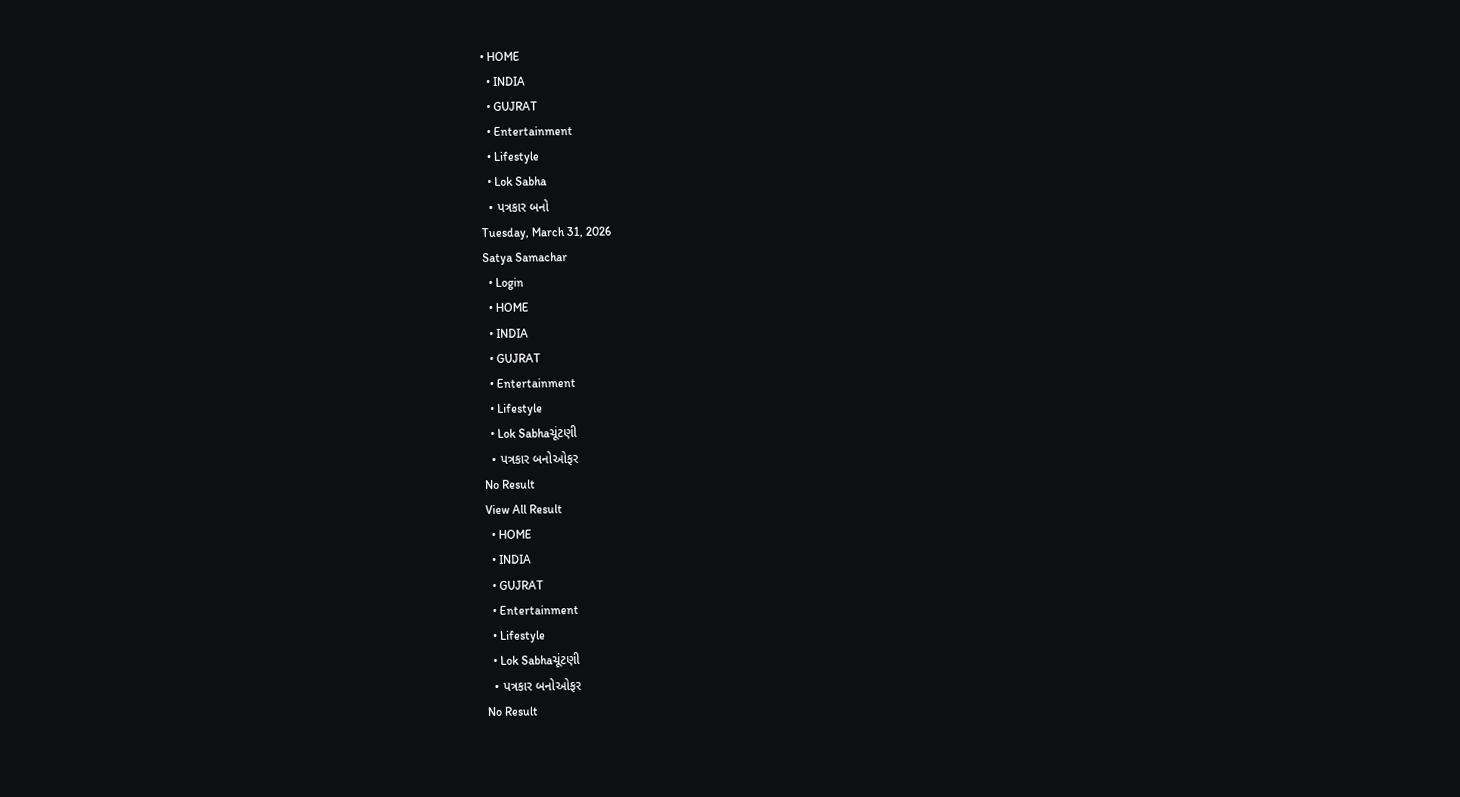• HOME
  • INDIA
  • GUJRAT
  • Entertainment
  • Lifestyle
  • Lok Sabha
  • પત્રકાર બનો
Tuesday, March 31, 2026
Satya Samachar
  • Login
  • HOME
  • INDIA
  • GUJRAT
  • Entertainment
  • Lifestyle
  • Lok Sabhaચૂંટણી
  • પત્રકાર બનોઓફર
No Result
View All Result
  • HOME
  • INDIA
  • GUJRAT
  • Entertainment
  • Lifestyle
  • Lok Sabhaચૂંટણી
  • પત્રકાર બનોઓફર
No Result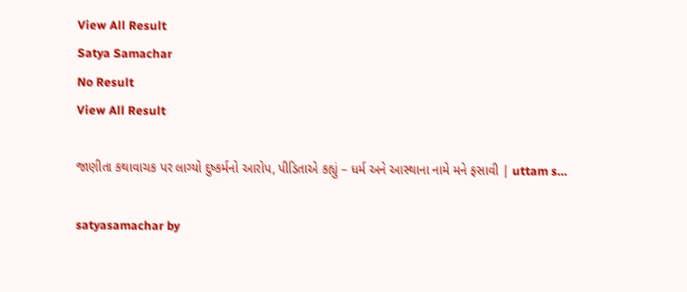View All Result
Satya Samachar
No Result
View All Result

જાણીતા કથાવાચક પર લાગ્યો દુષ્કર્મનો આરોપ, પીડિતાએ કહ્યું – ધર્મ અને આસ્થાના નામે મને ફસાવી | uttam s…

satyasamachar by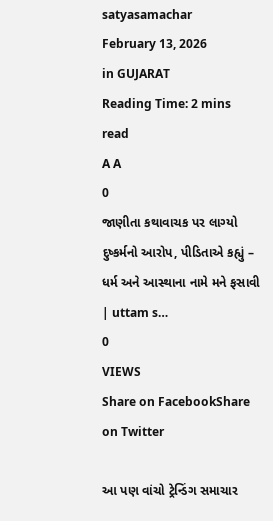satyasamachar
February 13, 2026
in GUJARAT
Reading Time: 2 mins read
A A
0
જાણીતા કથાવાચક પર લાગ્યો દુષ્કર્મનો આરોપ, પીડિતાએ કહ્યું – ધર્મ અને આસ્થાના નામે મને ફસાવી | uttam s…
0
VIEWS
Share on FacebookShare on Twitter

આ પણ વાંચો ટ્રેન્ડિંગ સમાચાર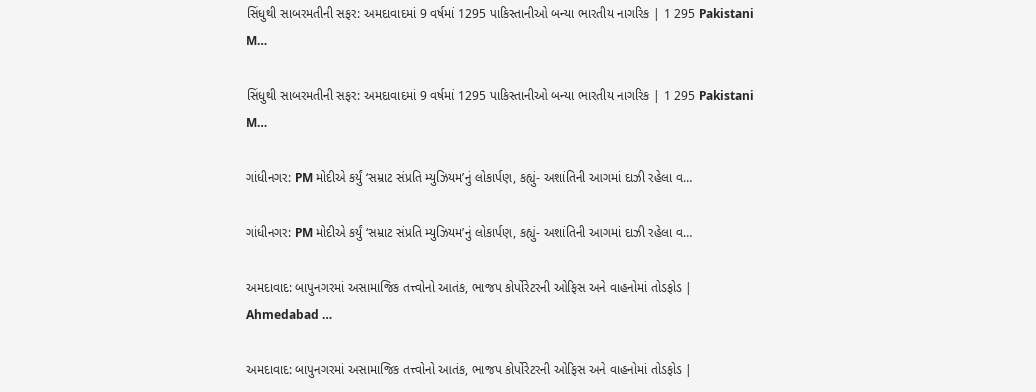સિંધુથી સાબરમતીની સફર: અમદાવાદમાં 9 વર્ષમાં 1295 પાકિસ્તાનીઓ બન્યા ભારતીય નાગરિક | 1 295 Pakistani M…

સિંધુથી સાબરમતીની સફર: અમદાવાદમાં 9 વર્ષમાં 1295 પાકિસ્તાનીઓ બન્યા ભારતીય નાગરિક | 1 295 Pakistani M…

ગાંધીનગર: PM મોદીએ કર્યું ‘સમ્રાટ સંપ્રતિ મ્યુઝિયમ’નું લોકાર્પણ, કહ્યું- અશાંતિની આગમાં દાઝી રહેલા વ…

ગાંધીનગર: PM મોદીએ કર્યું ‘સમ્રાટ સંપ્રતિ મ્યુઝિયમ’નું લોકાર્પણ, કહ્યું- અશાંતિની આગમાં દાઝી રહેલા વ…

અમદાવાદ: બાપુનગરમાં અસામાજિક તત્ત્વોનો આતંક, ભાજપ કોર્પોરેટરની ઓફિસ અને વાહનોમાં તોડફોડ | Ahmedabad …

અમદાવાદ: બાપુનગરમાં અસામાજિક તત્ત્વોનો આતંક, ભાજપ કોર્પોરેટરની ઓફિસ અને વાહનોમાં તોડફોડ |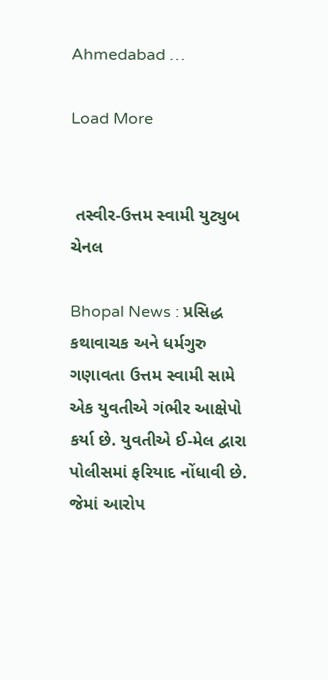Ahmedabad …

Load More


 તસ્વીર-ઉત્તમ સ્વામી યુટ્યુબ ચેનલ

Bhopal News : પ્રસિદ્ધ કથાવાચક અને ધર્મગુરુ ગણાવતા ઉત્તમ સ્વામી સામે એક યુવતીએ ગંભીર આક્ષેપો કર્યા છે. યુવતીએ ઈ-મેલ દ્વારા પોલીસમાં ફરિયાદ નોંધાવી છે. જેમાં આરોપ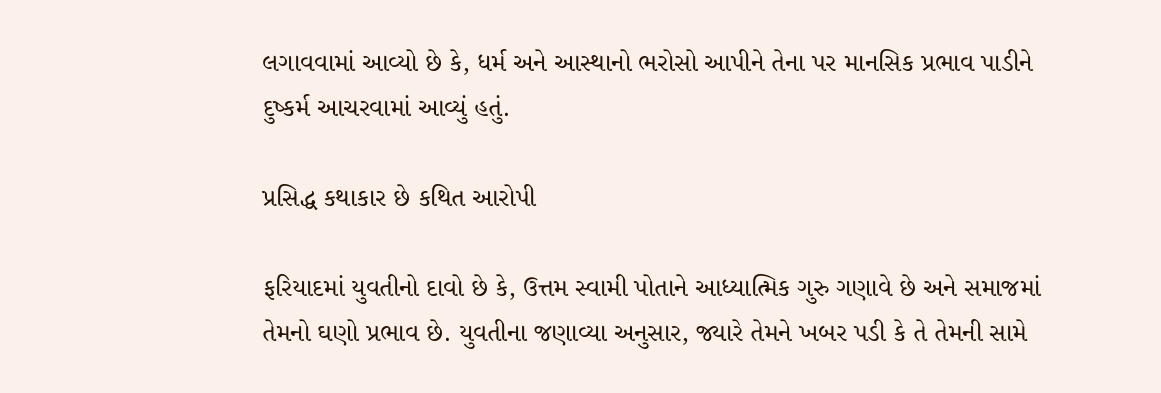લગાવવામાં આવ્યો છે કે, ધર્મ અને આસ્થાનો ભરોસો આપીને તેના પર માનસિક પ્રભાવ પાડીને દુષ્કર્મ આચરવામાં આવ્યું હતું.

પ્રસિદ્ધ કથાકાર છે કથિત આરોપી

ફરિયાદમાં યુવતીનો દાવો છે કે, ઉત્તમ સ્વામી પોતાને આધ્યાત્મિક ગુરુ ગણાવે છે અને સમાજમાં તેમનો ઘણો પ્રભાવ છે. યુવતીના જણાવ્યા અનુસાર, જ્યારે તેમને ખબર પડી કે તે તેમની સામે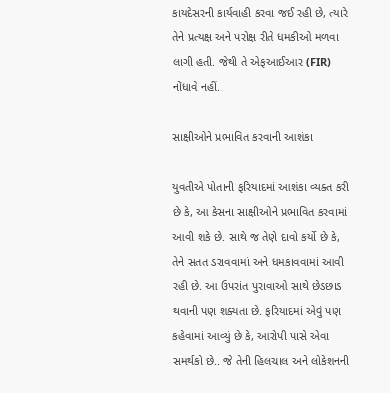કાયદેસરની કાર્યવાહી કરવા જઈ રહી છે, ત્યારે તેને પ્રત્યક્ષ અને પરોક્ષ રીતે ધમકીઓ મળવા લાગી હતી. જેથી તે એફઆઈઆર (FIR) નોંધાવે નહીં.

સાક્ષીઓને પ્રભાવિત કરવાની આશંકા

યુવતીએ પોતાની ફરિયાદમાં આશંકા વ્યક્ત કરી છે કે, આ કેસના સાક્ષીઓને પ્રભાવિત કરવામાં આવી શકે છે. સાથે જ તેણે દાવો કર્યો છે કે, તેને સતત ડરાવવામાં અને ધમકાવવામાં આવી રહી છે. આ ઉપરાંત પુરાવાઓ સાથે છેડછાડ થવાની પણ શક્યતા છે. ફરિયાદમાં એવું પણ કહેવામાં આવ્યું છે કે, આરોપી પાસે એવા સમર્થકો છે.. જે તેની હિલચાલ અને લોકેશનની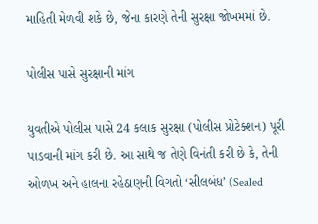માહિતી મેળવી શકે છે, જેના કારણે તેની સુરક્ષા જોખમમાં છે.

પોલીસ પાસે સુરક્ષાની માંગ

યુવતીએ પોલીસ પાસે 24 કલાક સુરક્ષા (પોલીસ પ્રોટેક્શન) પૂરી પાડવાની માંગ કરી છે. આ સાથે જ તેણે વિનંતી કરી છે કે, તેની ઓળખ અને હાલના રહેઠાણની વિગતો ‘સીલબંધ’ (Sealed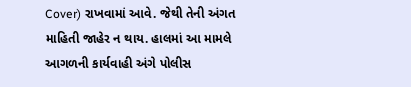Cover) રાખવામાં આવે. જેથી તેની અંગત માહિતી જાહેર ન થાય. હાલમાં આ મામલે આગળની કાર્યવાહી અંગે પોલીસ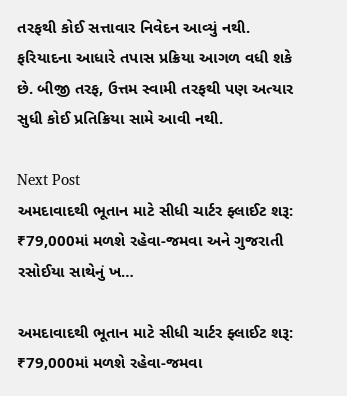તરફથી કોઈ સત્તાવાર નિવેદન આવ્યું નથી. ફરિયાદના આધારે તપાસ પ્રક્રિયા આગળ વધી શકે છે. બીજી તરફ, ઉત્તમ સ્વામી તરફથી પણ અત્યાર સુધી કોઈ પ્રતિક્રિયા સામે આવી નથી.

Next Post
અમદાવાદથી ભૂતાન માટે સીધી ચાર્ટર ફ્લાઈટ શરૂ: ₹79,000માં મળશે રહેવા-જમવા અને ગુજરાતી રસોઈયા સાથેનું ખ…

અમદાવાદથી ભૂતાન માટે સીધી ચાર્ટર ફ્લાઈટ શરૂ: ₹79,000માં મળશે રહેવા-જમવા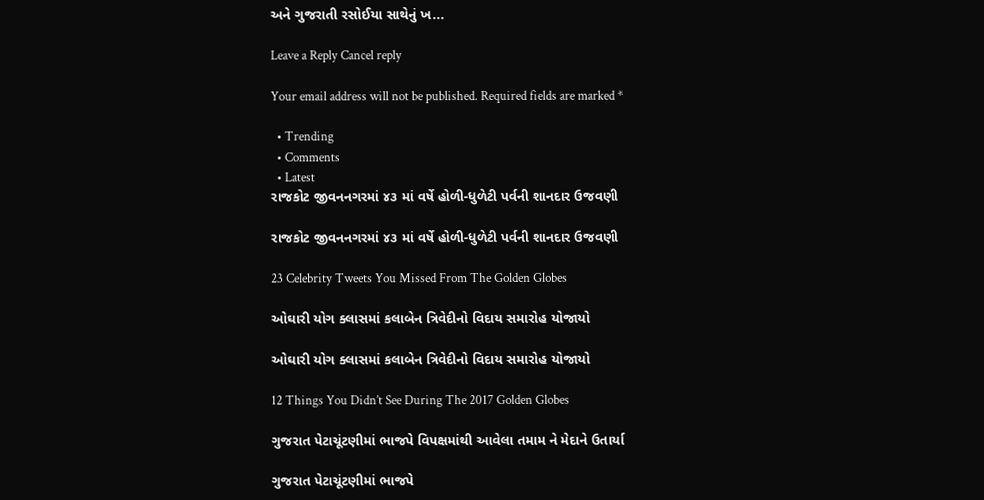અને ગુજરાતી રસોઈયા સાથેનું ખ...

Leave a Reply Cancel reply

Your email address will not be published. Required fields are marked *

  • Trending
  • Comments
  • Latest
રાજકોટ જીવનનગરમાં ૪૩ માં વર્ષે હોળી-ધુળેટી પર્વની શાનદાર ઉજવણી

રાજકોટ જીવનનગરમાં ૪૩ માં વર્ષે હોળી-ધુળેટી પર્વની શાનદાર ઉજવણી

23 Celebrity Tweets You Missed From The Golden Globes

ઓઘારી યોગ ક્લાસમાં કલાબેન ત્રિવેદીનો વિદાય સમારોહ યોજાયો

ઓઘારી યોગ ક્લાસમાં કલાબેન ત્રિવેદીનો વિદાય સમારોહ યોજાયો

12 Things You Didn’t See During The 2017 Golden Globes

ગુજરાત પેટાચૂંટણીમાં ભાજપે વિપક્ષમાંથી આવેલા તમામ ને મેદાને ઉતાર્યા

ગુજરાત પેટાચૂંટણીમાં ભાજપે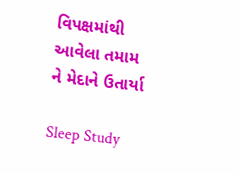વિપક્ષમાંથી આવેલા તમામ ને મેદાને ઉતાર્યા

Sleep Study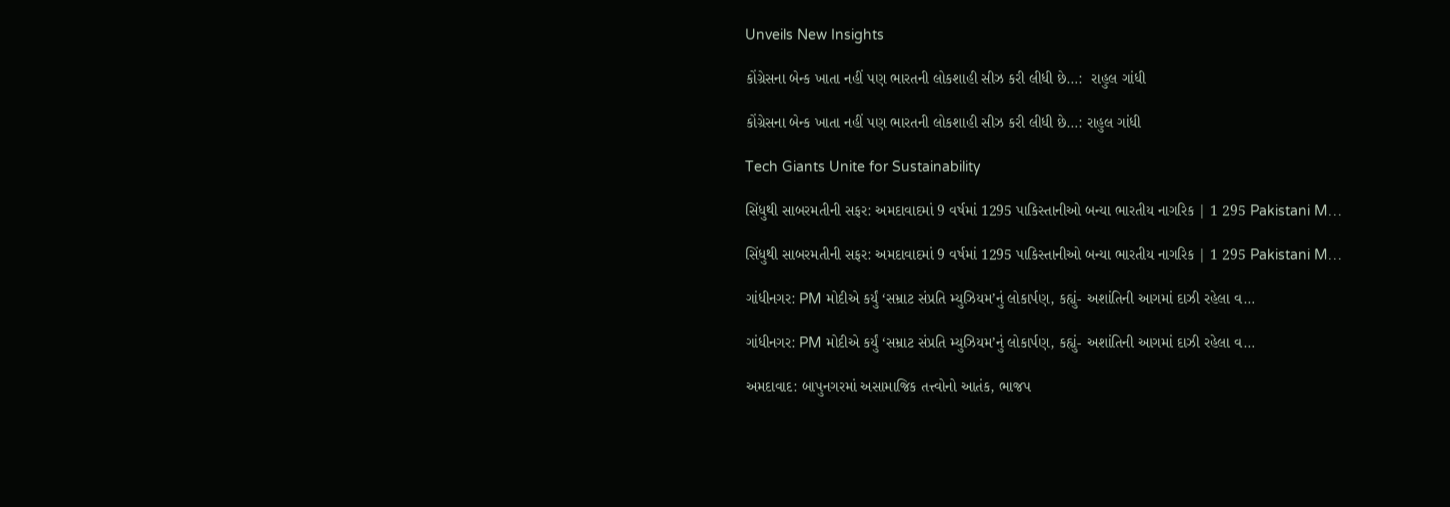Unveils New Insights

કોંગ્રેસના બેન્ક ખાતા નહીં પણ ભારતની લોકશાહી સીઝ કરી લીધી છે…:  રાહુલ ગાંધી

કોંગ્રેસના બેન્ક ખાતા નહીં પણ ભારતની લોકશાહી સીઝ કરી લીધી છે…: રાહુલ ગાંધી

Tech Giants Unite for Sustainability

સિંધુથી સાબરમતીની સફર: અમદાવાદમાં 9 વર્ષમાં 1295 પાકિસ્તાનીઓ બન્યા ભારતીય નાગરિક | 1 295 Pakistani M…

સિંધુથી સાબરમતીની સફર: અમદાવાદમાં 9 વર્ષમાં 1295 પાકિસ્તાનીઓ બન્યા ભારતીય નાગરિક | 1 295 Pakistani M…

ગાંધીનગર: PM મોદીએ કર્યું ‘સમ્રાટ સંપ્રતિ મ્યુઝિયમ’નું લોકાર્પણ, કહ્યું- અશાંતિની આગમાં દાઝી રહેલા વ…

ગાંધીનગર: PM મોદીએ કર્યું ‘સમ્રાટ સંપ્રતિ મ્યુઝિયમ’નું લોકાર્પણ, કહ્યું- અશાંતિની આગમાં દાઝી રહેલા વ…

અમદાવાદ: બાપુનગરમાં અસામાજિક તત્ત્વોનો આતંક, ભાજપ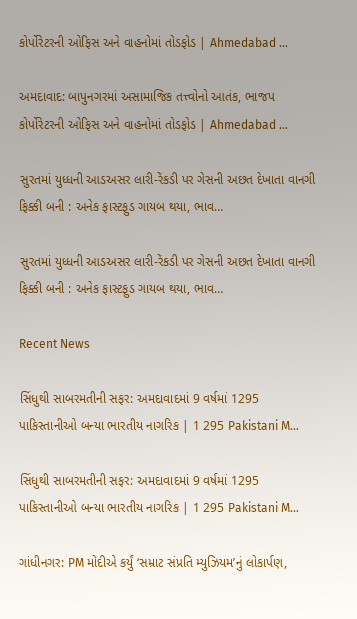કોર્પોરેટરની ઓફિસ અને વાહનોમાં તોડફોડ | Ahmedabad …

અમદાવાદ: બાપુનગરમાં અસામાજિક તત્ત્વોનો આતંક, ભાજપ કોર્પોરેટરની ઓફિસ અને વાહનોમાં તોડફોડ | Ahmedabad …

સુરતમાં યુધ્ધની આડઅસર લારી-રેંકડી પર ગેસની અછત દેખાતા વાનગી ફિક્કી બની : અનેક ફાસ્ટફુડ ગાયબ થયા, ભાવ…

સુરતમાં યુધ્ધની આડઅસર લારી-રેંકડી પર ગેસની અછત દેખાતા વાનગી ફિક્કી બની : અનેક ફાસ્ટફુડ ગાયબ થયા, ભાવ…

Recent News

સિંધુથી સાબરમતીની સફર: અમદાવાદમાં 9 વર્ષમાં 1295 પાકિસ્તાનીઓ બન્યા ભારતીય નાગરિક | 1 295 Pakistani M…

સિંધુથી સાબરમતીની સફર: અમદાવાદમાં 9 વર્ષમાં 1295 પાકિસ્તાનીઓ બન્યા ભારતીય નાગરિક | 1 295 Pakistani M…

ગાંધીનગર: PM મોદીએ કર્યું ‘સમ્રાટ સંપ્રતિ મ્યુઝિયમ’નું લોકાર્પણ,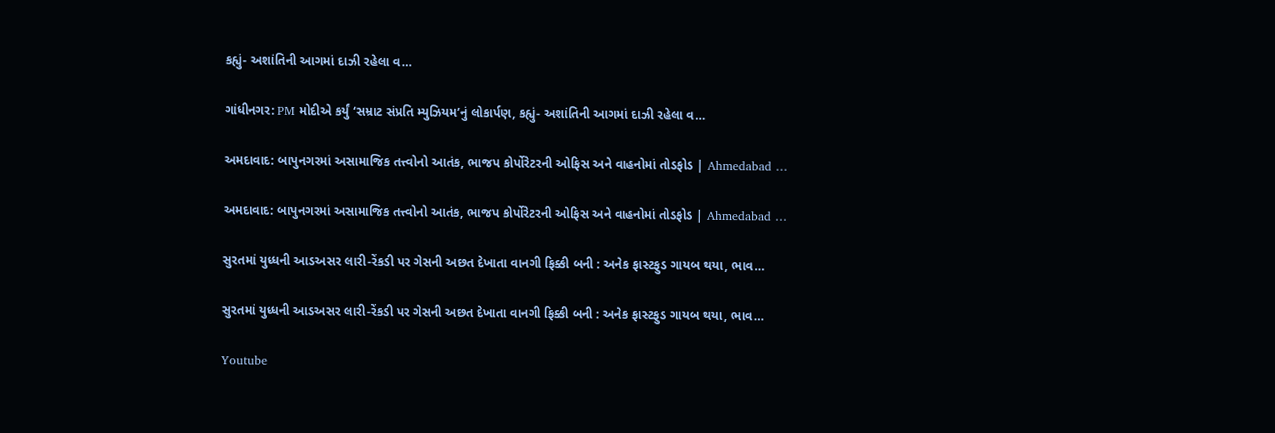કહ્યું- અશાંતિની આગમાં દાઝી રહેલા વ…

ગાંધીનગર: PM મોદીએ કર્યું ‘સમ્રાટ સંપ્રતિ મ્યુઝિયમ’નું લોકાર્પણ, કહ્યું- અશાંતિની આગમાં દાઝી રહેલા વ…

અમદાવાદ: બાપુનગરમાં અસામાજિક તત્ત્વોનો આતંક, ભાજપ કોર્પોરેટરની ઓફિસ અને વાહનોમાં તોડફોડ | Ahmedabad …

અમદાવાદ: બાપુનગરમાં અસામાજિક તત્ત્વોનો આતંક, ભાજપ કોર્પોરેટરની ઓફિસ અને વાહનોમાં તોડફોડ | Ahmedabad …

સુરતમાં યુધ્ધની આડઅસર લારી-રેંકડી પર ગેસની અછત દેખાતા વાનગી ફિક્કી બની : અનેક ફાસ્ટફુડ ગાયબ થયા, ભાવ…

સુરતમાં યુધ્ધની આડઅસર લારી-રેંકડી પર ગેસની અછત દેખાતા વાનગી ફિક્કી બની : અનેક ફાસ્ટફુડ ગાયબ થયા, ભાવ…

Youtube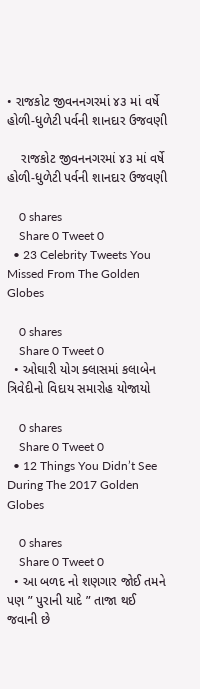• રાજકોટ જીવનનગરમાં ૪૩ માં વર્ષે હોળી-ધુળેટી પર્વની શાનદાર ઉજવણી

    રાજકોટ જીવનનગરમાં ૪૩ માં વર્ષે હોળી-ધુળેટી પર્વની શાનદાર ઉજવણી

    0 shares
    Share 0 Tweet 0
  • 23 Celebrity Tweets You Missed From The Golden Globes

    0 shares
    Share 0 Tweet 0
  • ઓઘારી યોગ ક્લાસમાં કલાબેન ત્રિવેદીનો વિદાય સમારોહ યોજાયો

    0 shares
    Share 0 Tweet 0
  • 12 Things You Didn’t See During The 2017 Golden Globes

    0 shares
    Share 0 Tweet 0
  • આ બળદ નો શણગાર જોઈ તમને પણ ” પુરાની યાદે ” તાજા થઈ જવાની છે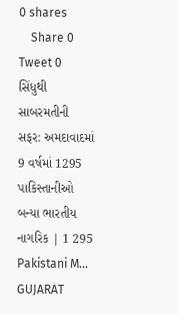0 shares
    Share 0 Tweet 0
સિંધુથી સાબરમતીની સફર: અમદાવાદમાં 9 વર્ષમાં 1295 પાકિસ્તાનીઓ બન્યા ભારતીય નાગરિક | 1 295 Pakistani M…
GUJARAT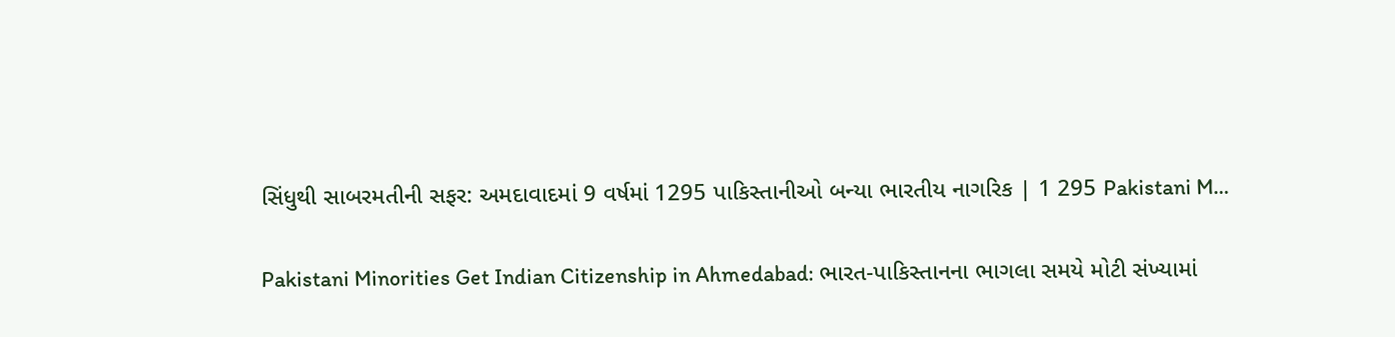સિંધુથી સાબરમતીની સફર: અમદાવાદમાં 9 વર્ષમાં 1295 પાકિસ્તાનીઓ બન્યા ભારતીય નાગરિક | 1 295 Pakistani M…

Pakistani Minorities Get Indian Citizenship in Ahmedabad: ભારત-પાકિસ્તાનના ભાગલા સમયે મોટી સંખ્યામાં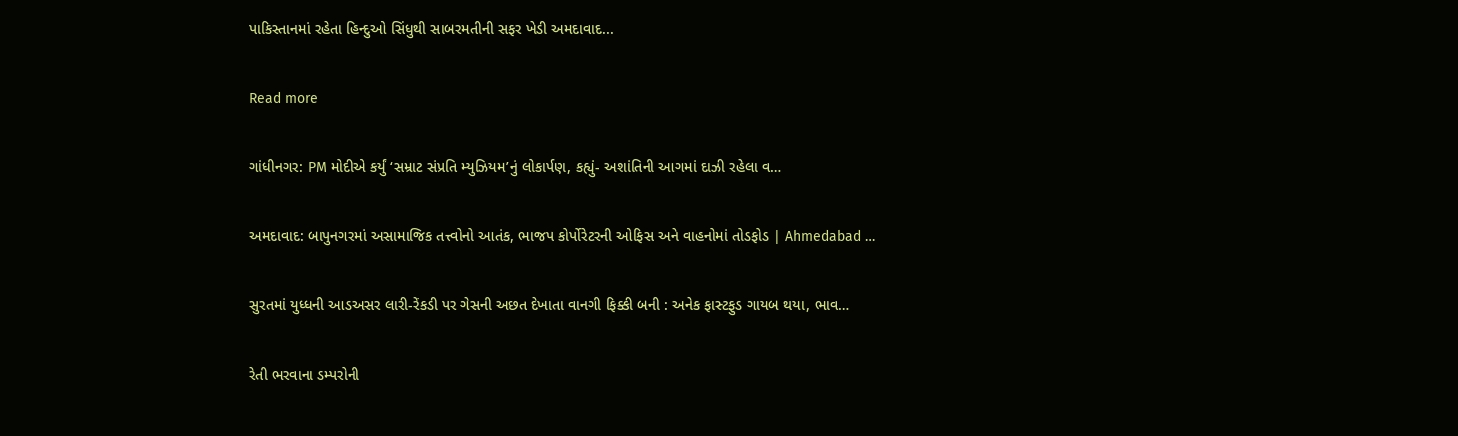પાકિસ્તાનમાં રહેતા હિન્દુઓ સિંધુથી સાબરમતીની સફર ખેડી અમદાવાદ...

Read more

ગાંધીનગર: PM મોદીએ કર્યું ‘સમ્રાટ સંપ્રતિ મ્યુઝિયમ’નું લોકાર્પણ, કહ્યું- અશાંતિની આગમાં દાઝી રહેલા વ…

અમદાવાદ: બાપુનગરમાં અસામાજિક તત્ત્વોનો આતંક, ભાજપ કોર્પોરેટરની ઓફિસ અને વાહનોમાં તોડફોડ | Ahmedabad …

સુરતમાં યુધ્ધની આડઅસર લારી-રેંકડી પર ગેસની અછત દેખાતા વાનગી ફિક્કી બની : અનેક ફાસ્ટફુડ ગાયબ થયા, ભાવ…

રેતી ભરવાના ડમ્પરોની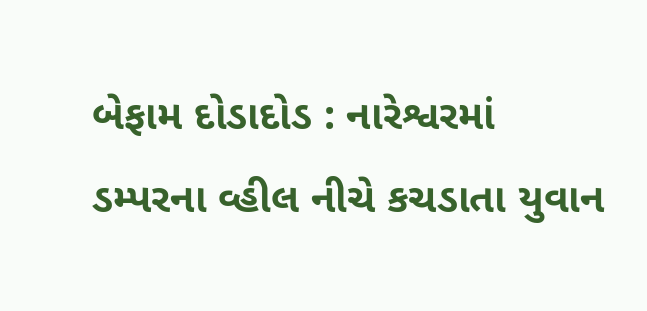બેફામ દોડાદોડ : નારેશ્વરમાં ડમ્પરના વ્હીલ નીચે કચડાતા યુવાન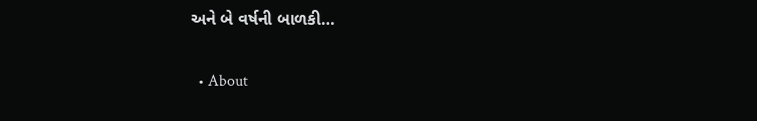અને બે વર્ષની બાળકી…

  • About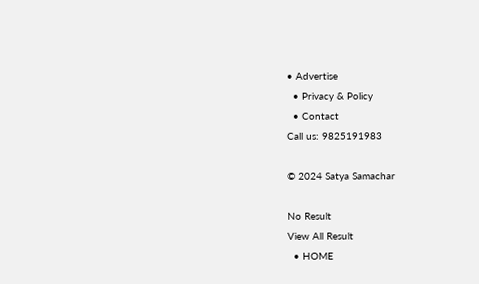• Advertise
  • Privacy & Policy
  • Contact
Call us: 9825191983

© 2024 Satya Samachar

No Result
View All Result
  • HOME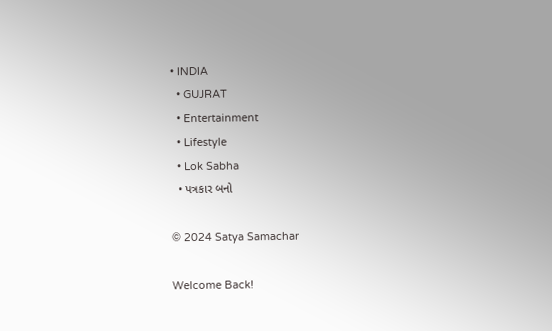• INDIA
  • GUJRAT
  • Entertainment
  • Lifestyle
  • Lok Sabha
  • પત્રકાર બનો

© 2024 Satya Samachar

Welcome Back!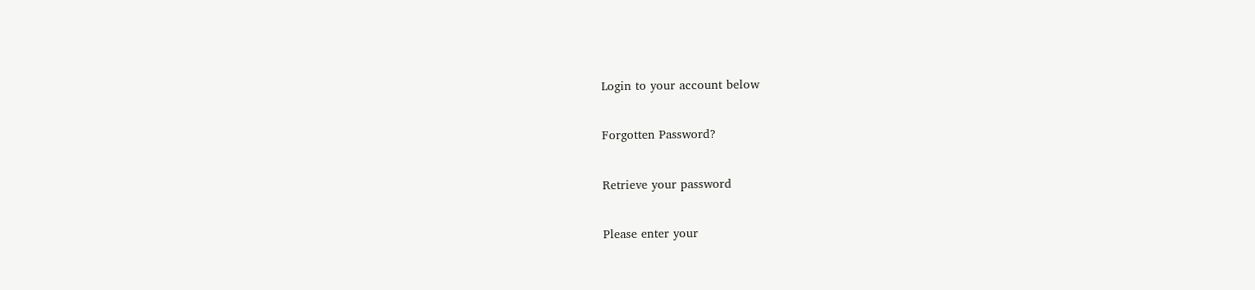Login to your account below

Forgotten Password?

Retrieve your password

Please enter your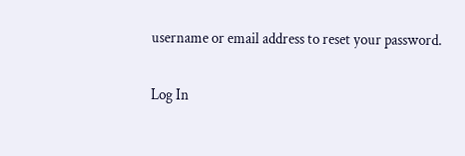username or email address to reset your password.

Log In